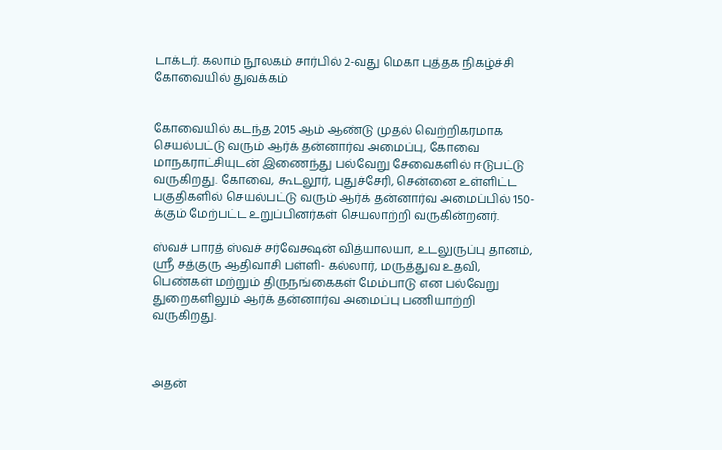டாக்டர். கலாம் நூலகம் சார்பில் 2-வது மெகா புத்தக நிகழ்ச்சி கோவையில் துவக்கம்


கோவையில் கடந்த 2015 ஆம் ஆண்டு முதல் வெற்றிகரமாக செயல்பட்டு வரும் ஆர்க் தன்னார்வ அமைப்பு, கோவை மாநகராட்சியுடன் இணைந்து பல்வேறு சேவைகளில் ஈடுபட்டு வருகிறது. கோவை, கூடலூர், புதுச்சேரி, சென்னை உள்ளிட்ட பகுதிகளில் செயல்பட்டு வரும் ஆர்க் தன்னார்வ அமைப்பில் 150-க்கும் மேற்பட்ட உறுப்பினர்கள் செயலாற்றி வருகின்றனர்.

ஸ்வச் பாரத் ஸ்வச் சர்வேக்ஷன் வித்யாலயா, உடலுருப்பு தானம், ஸ்ரீ சத்குரு ஆதிவாசி பள்ளி- கல்லார், மருத்துவ உதவி, பெண்கள் மற்றும் திருநங்கைகள் மேம்பாடு என பல்வேறு துறைகளிலும் ஆர்க் தன்னார்வ அமைப்பு பணியாற்றி வருகிறது.



அதன்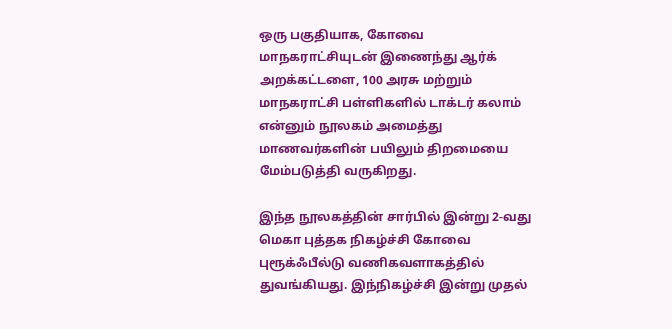ஒரு பகுதியாக, கோவை மாநகராட்சியுடன் இணைந்து ஆர்க் அறக்கட்டளை, 100 அரசு மற்றும் மாநகராட்சி பள்ளிகளில் டாக்டர் கலாம் என்னும் நூலகம் அமைத்து மாணவர்களின் பயிலும் திறமையை மேம்படுத்தி வருகிறது.

இந்த நூலகத்தின் சார்பில் இன்று 2-வது மெகா புத்தக நிகழ்ச்சி கோவை புரூக்ஃபீல்டு வணிகவளாகத்தில் துவங்கியது. இந்நிகழ்ச்சி இன்று முதல்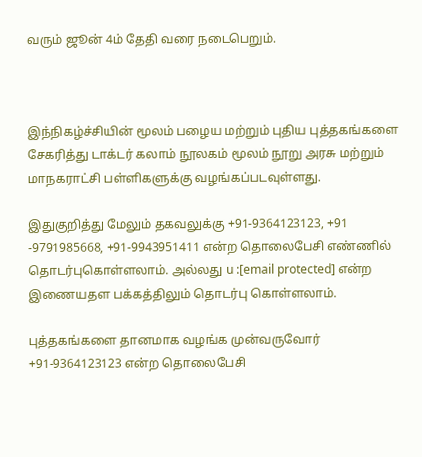வரும் ஜூன் 4ம் தேதி வரை நடைபெறும்.



இந்நிகழ்ச்சியின் மூலம் பழைய மற்றும் புதிய புத்தகங்களை சேகரித்து டாக்டர் கலாம் நூலகம் மூலம் நூறு அரசு மற்றும் மாநகராட்சி பள்ளிகளுக்கு வழங்கப்படவுள்ளது.

இதுகுறித்து மேலும் தகவலுக்கு +91-9364123123, +91 -9791985668, +91-9943951411 என்ற தொலைபேசி எண்ணில் தொடர்புகொள்ளலாம். அல்லது u :[email protected] என்ற இணையதள பக்கத்திலும் தொடர்பு கொள்ளலாம்.

புத்தகங்களை தானமாக வழங்க முன்வருவோர் +91-9364123123 என்ற தொலைபேசி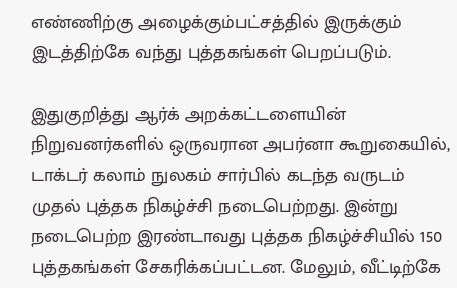எண்ணிற்கு அழைக்கும்பட்சத்தில் இருக்கும் இடத்திற்கே வந்து புத்தகங்கள் பெறப்படும்.

இதுகுறித்து ஆர்க் அறக்கட்டளையின் நிறுவனர்களில் ஒருவரான அபர்னா கூறுகையில், டாக்டர் கலாம் நுலகம் சார்பில் கடந்த வருடம் முதல் புத்தக நிகழ்ச்சி நடைபெற்றது. இன்று நடைபெற்ற இரண்டாவது புத்தக நிகழ்ச்சியில் 150 புத்தகங்கள் சேகரிக்கப்பட்டன. மேலும், வீட்டிற்கே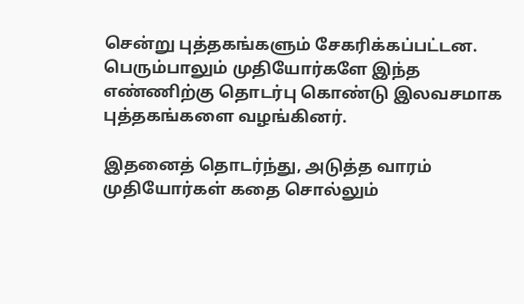சென்று புத்தகங்களும் சேகரிக்கப்பட்டன. பெரும்பாலும் முதியோர்களே இந்த எண்ணிற்கு தொடர்பு கொண்டு இலவசமாக புத்தகங்களை வழங்கினர்.

இதனைத் தொடர்ந்து, அடுத்த வாரம் முதியோர்கள் கதை சொல்லும்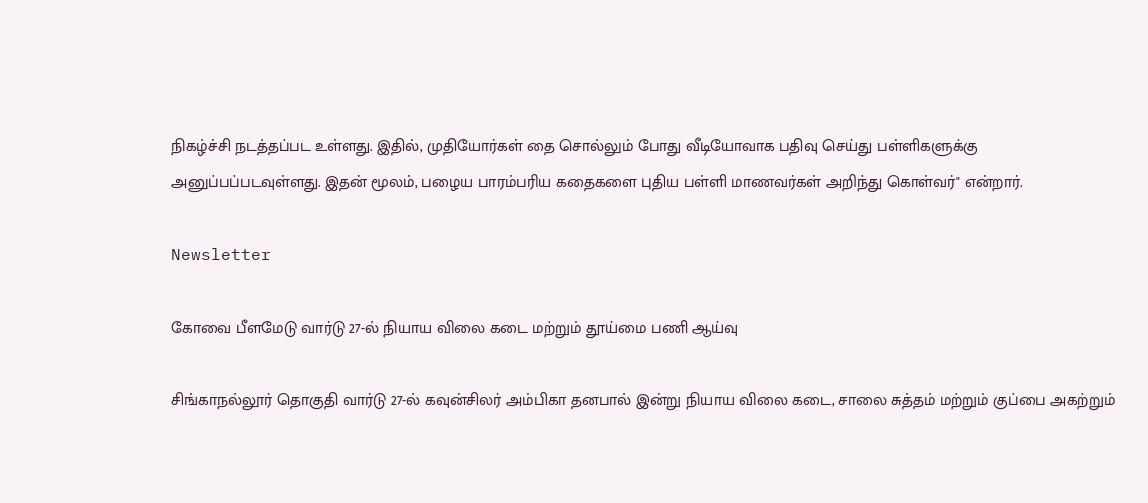நிகழ்ச்சி நடத்தப்பட உள்ளது. இதில், முதியோர்கள் தை சொல்லும் போது வீடியோவாக பதிவு செய்து பள்ளிகளுக்கு  அனுப்பப்படவுள்ளது. இதன் மூலம், பழைய பாரம்பரிய கதைகளை புதிய பள்ளி மாணவர்கள் அறிந்து கொள்வர்" என்றார்.

Newsletter

கோவை பீளமேடு வார்டு 27-ல் நியாய விலை கடை மற்றும் தூய்மை பணி ஆய்வு

சிங்காநல்லூர் தொகுதி வார்டு 27-ல் கவுன்சிலர் அம்பிகா தனபால் இன்று நியாய விலை கடை, சாலை சுத்தம் மற்றும் குப்பை அகற்றும்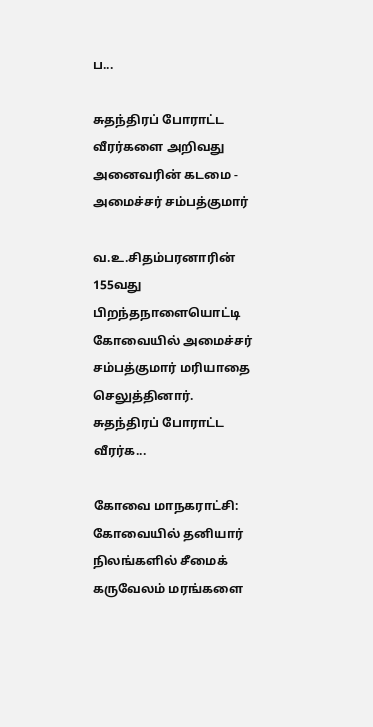ப...

சுதந்திரப் போராட்ட வீரர்களை அறிவது அனைவரின் கடமை - அமைச்சர் சம்பத்குமார்

வ.உ.சிதம்பரனாரின் 155வது பிறந்தநாளையொட்டி கோவையில் அமைச்சர் சம்பத்குமார் மரியாதை செலுத்தினார். சுதந்திரப் போராட்ட வீரர்க...

கோவை மாநகராட்சி: கோவையில் தனியார் நிலங்களில் சீமைக் கருவேலம் மரங்களை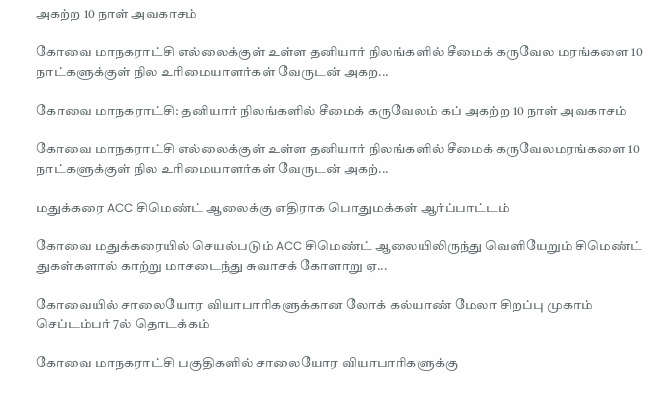அகற்ற 10 நாள் அவகாசம்

கோவை மாநகராட்சி எல்லைக்குள் உள்ள தனியார் நிலங்களில் சீமைக் கருவேல மரங்களை 10 நாட்களுக்குள் நில உரிமையாளர்கள் வேருடன் அகற...

கோவை மாநகராட்சி: தனியார் நிலங்களில் சீமைக் கருவேலம் கப் அகற்ற 10 நாள் அவகாசம்

கோவை மாநகராட்சி எல்லைக்குள் உள்ள தனியார் நிலங்களில் சீமைக் கருவேலமரங்களை 10 நாட்களுக்குள் நில உரிமையாளர்கள் வேருடன் அகற்...

மதுக்கரை ACC சிமெண்ட் ஆலைக்கு எதிராக பொதுமக்கள் ஆர்ப்பாட்டம்

கோவை மதுக்கரையில் செயல்படும் ACC சிமெண்ட் ஆலையிலிருந்து வெளியேறும் சிமெண்ட் துகள்களால் காற்று மாசடைந்து சுவாசக் கோளாறு ஏ...

கோவையில் சாலையோர வியாபாரிகளுக்கான லோக் கல்யாண் மேலா சிறப்பு முகாம் செப்டம்பர் 7ல் தொடக்கம்

கோவை மாநகராட்சி பகுதிகளில் சாலையோர வியாபாரிகளுக்கு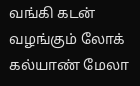வங்கி கடன் வழங்கும் லோக் கல்யாண் மேலா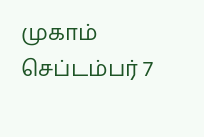முகாம் செப்டம்பர் 7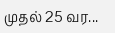முதல் 25 வர...